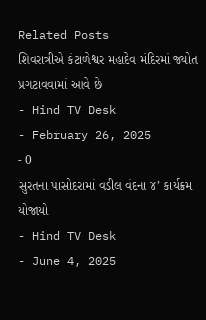Related Posts
શિવરાત્રીએ કંટાળેશ્વર મહાદેવ મંદિરમાં જ્યોત પ્રગટાવવામાં આવે છે
- Hind TV Desk
- February 26, 2025
- 0
સુરતના પાસોદરામાં વડીલ વંદના ૪’ કાર્યક્રમ યોજાયો
- Hind TV Desk
- June 4, 2025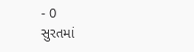- 0
સુરતમાં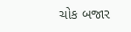ચોક બજાર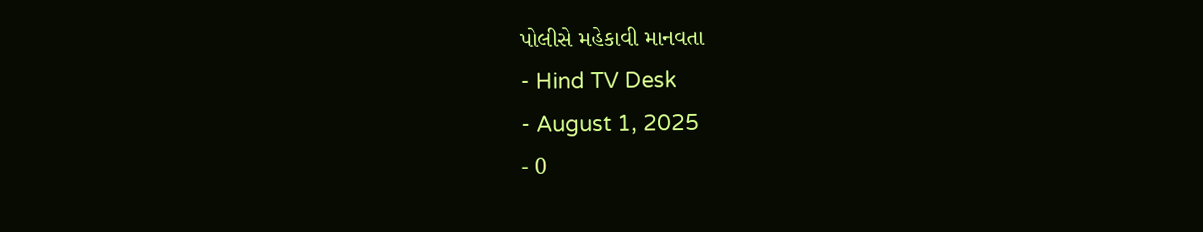પોલીસે મહેકાવી માનવતા
- Hind TV Desk
- August 1, 2025
- 0